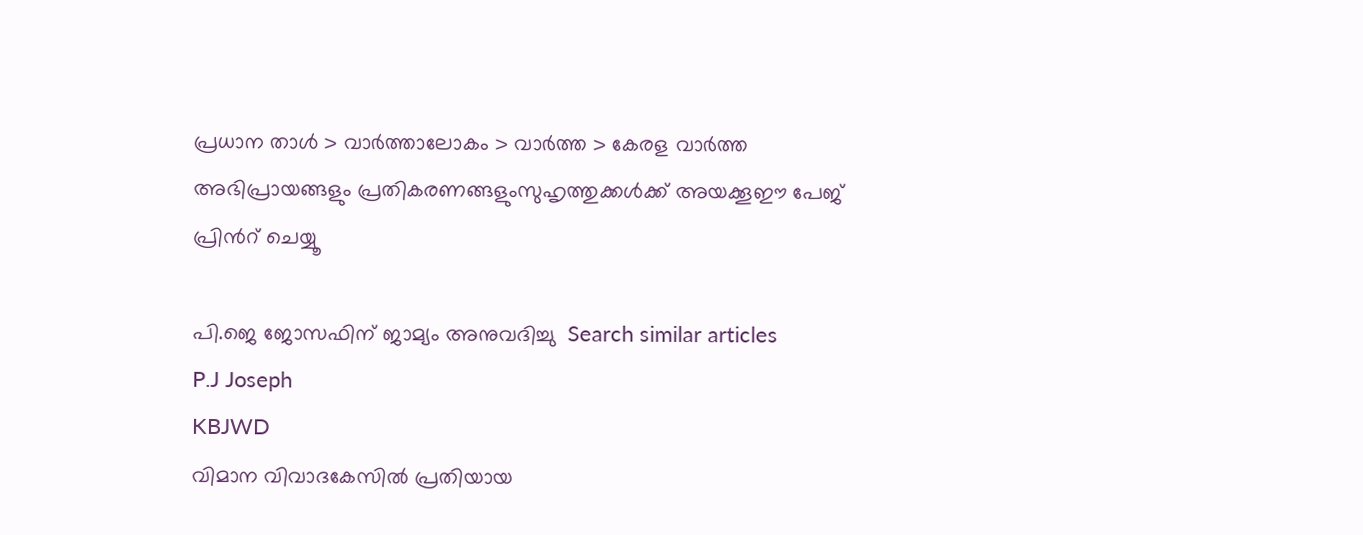പ്രധാന താള്‍ > വാര്‍ത്താലോകം > വാര്‍ത്ത > കേരള വാര്‍ത്ത
അഭിപ്രായങ്ങളും പ്രതികരണങ്ങളുംസുഹൃത്തുക്കള്‍ക്ക് അയക്കൂഈ പേജ് പ്രിന്‍റ് ചെയ്യൂ

പി.ജെ ജോസഫിന് ജാമ്യം അനുവദിച്ചു  Search similar articles
P.J Joseph
KBJWD
വിമാന വിവാദകേസില്‍ പ്രതിയായ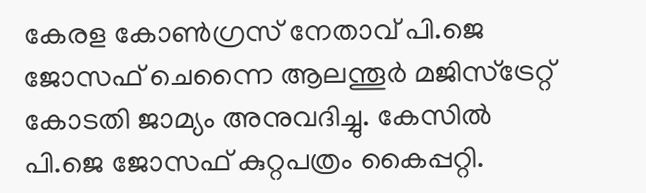കേരള കോണ്‍ഗ്രസ് നേതാവ് പി.ജെ ജോസഫ് ചെന്നൈ ആലന്തൂര്‍ മജിസ്ട്രേറ്റ് കോടതി ജാമ്യം അനുവദിച്ചു. കേസില്‍ പി.ജെ ജോസഫ് കുറ്റപത്രം കൈപ്പറ്റി.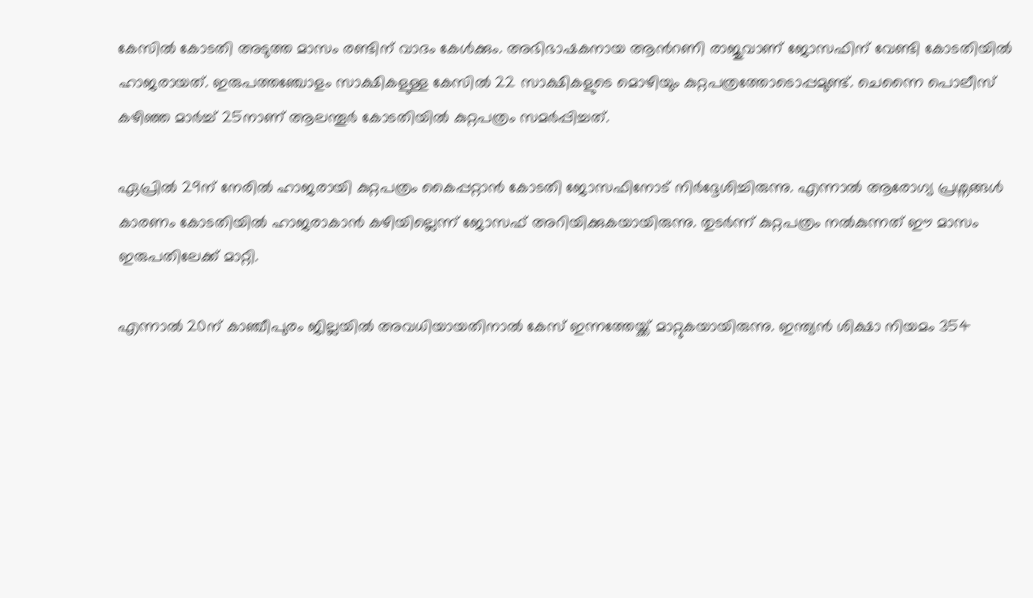കേസില്‍ കോടതി അടുത്ത മാസം രണ്ടിന് വാദം കേള്‍ക്കും. അഭിഭാഷകനായ ആന്‍റണി രാജുവാണ് ജോസഫിന് വേണ്ടി കോടതിയില്‍ ഹാജരായത്. ഇരുപത്തഞ്ചോളം സാക്ഷികളുള്ള കേസില്‍ 22 സാക്ഷികളുടെ മൊഴിയും കുറ്റപത്രത്തോടൊപ്പമുണ്ട്. ചെന്നൈ പൊലീസ് കഴിഞ്ഞ മാര്‍ച്ച് 25നാണ് ആലന്തൂര്‍ കോടതിയില്‍ കുറ്റപത്രം സമര്‍പ്പിച്ചത്.

ഏപ്രില്‍ 29ന് നേരില്‍ ഹാജരായി കുറ്റപത്രം കൈപ്പറ്റാന്‍ കോടതി ജോസഫിനോട് നിര്‍ദ്ദേശിച്ചിരുന്നു. എന്നാല്‍ ആരോഗ്യ പ്രശ്നങ്ങള്‍ കാരണം കോ‍ടതിയില്‍ ഹാജരാകാന്‍ കഴിയില്ലെന്ന് ജോ‍സഫ് അറിയിക്കുകയായിരുന്നു. തുടര്‍ന്ന് കുറ്റപത്രം നല്‍കുന്നത് ഈ മാസം ഇരുപതിലേക്ക് മാറ്റി.

എന്നാല്‍ 20ന് കാഞ്ചീപുരം ജില്ലയില്‍ അവധിയായതിനാല്‍ കേസ് ഇന്നത്തേയ്ക്ക് മാറ്റുകയായിരുന്നു. ഇന്ത്യന്‍ ശിക്ഷാ നിയമം 354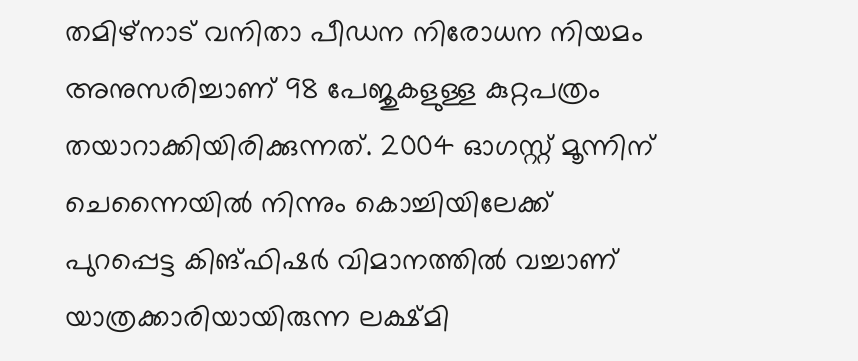തമിഴ്നാട് വനിതാ പീഡന നിരോധന നിയമം അനുസരിച്ചാണ് 98 പേജുകളുള്ള കുറ്റപത്രം തയാറാക്കിയിരിക്കുന്നത്. 2004 ഓഗസ്റ്റ് മൂന്നിന് ചെന്നൈയില്‍ നിന്നും കൊച്ചിയിലേക്ക് പുറപ്പെട്ട കിങ്ഫിഷര്‍ വിമാനത്തില്‍ വച്ചാണ് യാത്രക്കാരിയായിരുന്ന ലക്ഷ്മി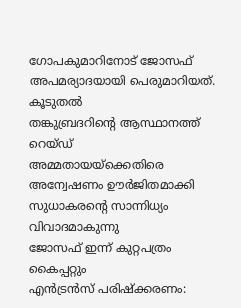ഗോപകുമാറിനോട് ജോസഫ് അപമര്യാദയായി പെരുമാറിയത്.
കൂടുതല്‍
തങ്കുബ്രദറിന്‍റെ ആസ്ഥാനത്ത് റെയ്ഡ്
അമ്മതായയ്ക്കെതിരെ അന്വേഷണം ഊര്‍ജിതമാക്കി
സുധാകരന്‍റെ സാന്നിധ്യം വിവാദമാകുന്നു
ജോസഫ് ഇന്ന് കുറ്റപത്രം കൈപ്പറ്റും
എന്‍‌ട്രന്‍സ് പരിഷ്ക്കരണം: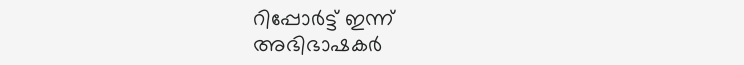റിപ്പോര്‍ട്ട് ഇന്ന്
അഭിഭാഷകര്‍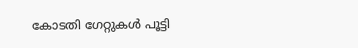കോടതി ഗേറ്റുകള്‍ പൂട്ടി